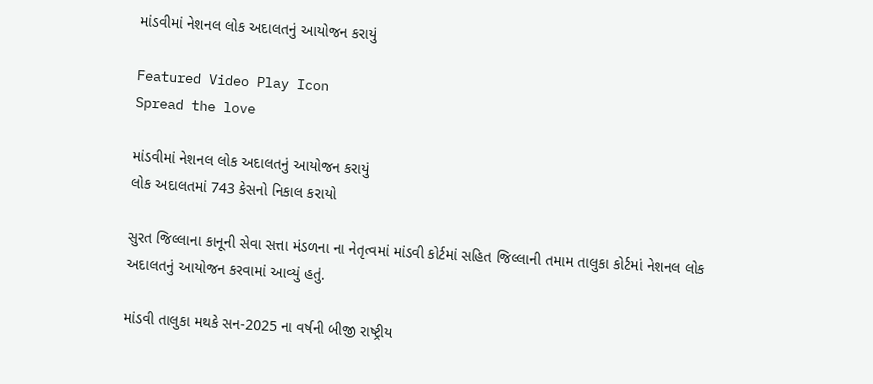માંડવીમાં નેશનલ લોક અદાલતનું આયોજન કરાયું

Featured Video Play Icon
Spread the love

માંડવીમાં નેશનલ લોક અદાલતનું આયોજન કરાયું
લોક અદાલતમાં 743 કેસનો નિકાલ કરાયો

સુરત જિલ્લાના કાનૂની સેવા સત્તા મંડળના ના નેતૃત્વમાં માંડવી કોર્ટમાં સહિત જિલ્લાની તમામ તાલુકા કોર્ટમાં નેશનલ લોક અદાલતનું આયોજન કરવામાં આવ્યું હતું.

માંડવી તાલુકા મથકે સન-2025 ના વર્ષની બીજી રાષ્ટ્રીય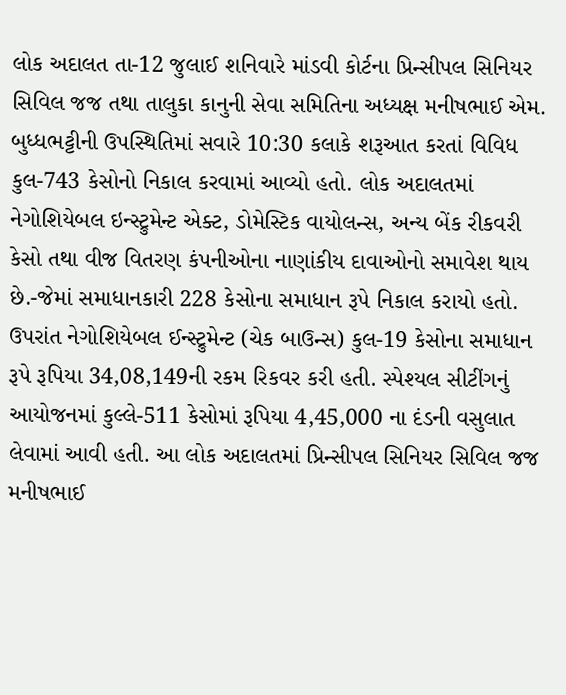લોક અદાલત તા-12 જુલાઈ શનિવારે માંડવી કોર્ટના પ્રિન્સીપલ સિનિયર સિવિલ જજ તથા તાલુકા કાનુની સેવા સમિતિના અધ્યક્ષ મનીષભાઈ એમ. બુધ્ધભટ્ટીની ઉપસ્થિતિમાં સવારે 10:30 કલાકે શરૂઆત કરતાં વિવિધ કુલ-743 કેસોનો નિકાલ કરવામાં આવ્યો હતો. લોક અદાલતમાં નેગોશિયેબલ ઇન્સ્ટ્રુમેન્ટ એક્ટ, ડોમેસ્ટિક વાયોલન્સ, અન્ય બેંક રીકવરી કેસો તથા વીજ વિતરણ કંપનીઓના નાણાંકીય દાવાઓનો સમાવેશ થાય છે.-જેમાં સમાધાનકારી 228 કેસોના સમાધાન રૂપે નિકાલ કરાયો હતો. ઉપરાંત નેગોશિયેબલ ઈન્સ્ટ્રુમેન્ટ (ચેક બાઉન્સ) કુલ-19 કેસોના સમાધાન રૂપે રૂપિયા 34,08,149ની રકમ રિકવર કરી હતી. સ્પેશ્યલ સીટીંગનું આયોજનમાં કુલ્લે-511 કેસોમાં રૂપિયા 4,45,000 ના દંડની વસુલાત લેવામાં આવી હતી. આ લોક અદાલતમાં પ્રિન્સીપલ સિનિયર સિવિલ જજ મનીષભાઈ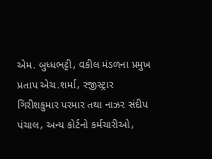એમ. બુધ્ધભટ્ટી, વકીલ મંડળના પ્રમુખ પ્રતાપ એચ.શર્મા, રજીસ્ટ્રાર ગિરીશકુમાર પરમાર તથા નાઝર સંદીપ પંચાલ, અન્ય કોર્ટનો કર્મચારીઓ,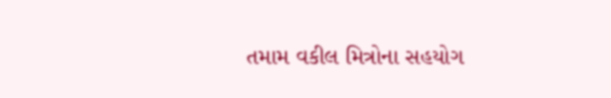તમામ વકીલ મિત્રોના સહયોગ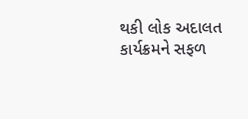થકી લોક અદાલત કાર્યક્રમને સફળ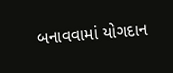બનાવવામાં યોગદાન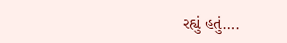રહ્યું હતું….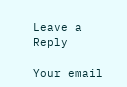Leave a Reply

Your email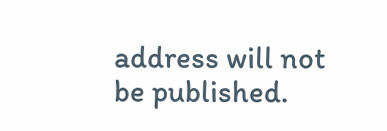address will not be published.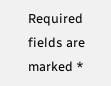Required fields are marked *